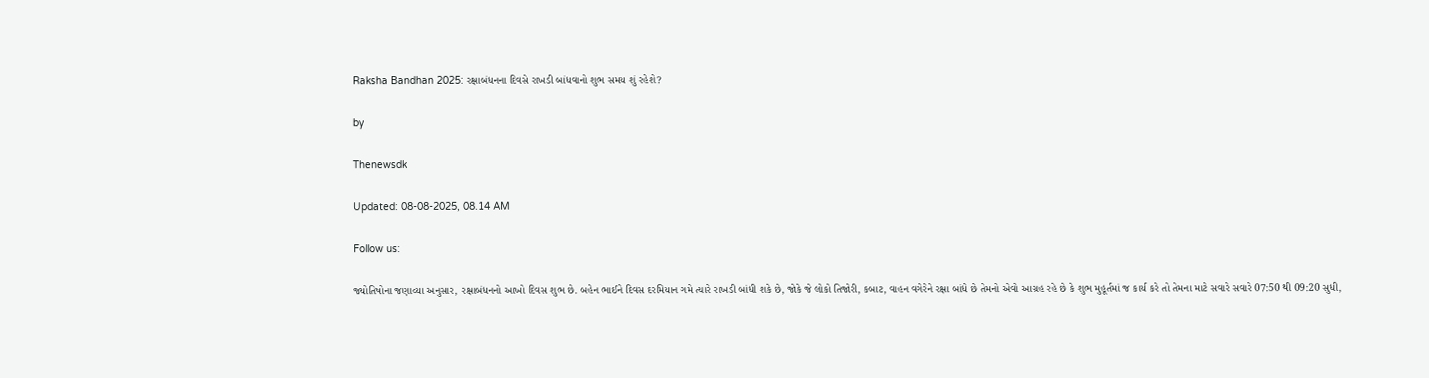Raksha Bandhan 2025: રક્ષાબંધનના દિવસે રાખડી બાંધવાનો શુભ સમય શું રહેશે?

by

Thenewsdk

Updated: 08-08-2025, 08.14 AM

Follow us:

જ્યોતિષોના જણાવ્યા અનુસાર, રક્ષાબંધનનો આખો દિવસ શુભ છે. બહેન ભાઈને દિવસ દરમિયાન ગમે ત્યારે રાખડી બાંધી શકે છે, જોકે જે લોકો તિજોરી, કબાટ, વાહન વગેરેને રક્ષા બાંધે છે તેમનો એવો આગ્રહ રહે છે કે શુભ મુહૂર્તમાં જ કાર્ય કરે તો તેમના માટે સવારે સવારે 07:50 થી 09:20 સુધી,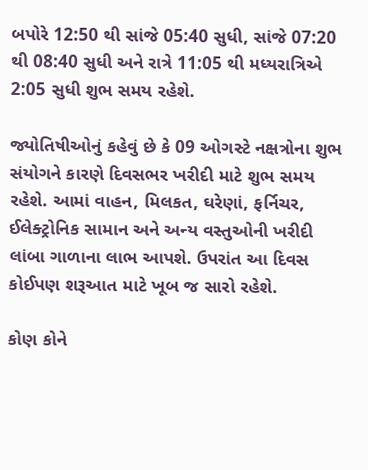બપોરે 12:50 થી સાંજે 05:40 સુધી, સાંજે 07:20 થી 08:40 સુધી અને રાત્રે 11:05 થી મધ્યરાત્રિએ 2:05 સુધી શુભ સમય રહેશે.

જ્યોતિષીઓનું કહેવું છે કે 09 ઓગસ્ટે નક્ષત્રોના શુભ સંયોગને કારણે દિવસભર ખરીદી માટે શુભ સમય રહેશે. આમાં વાહન, મિલકત, ઘરેણાં, ફર્નિચર, ઈલેક્ટ્રોનિક સામાન અને અન્ય વસ્તુઓની ખરીદી લાંબા ગાળાના લાભ આપશે. ઉપરાંત આ દિવસ કોઈપણ શરૂઆત માટે ખૂબ જ સારો રહેશે.

કોણ કોને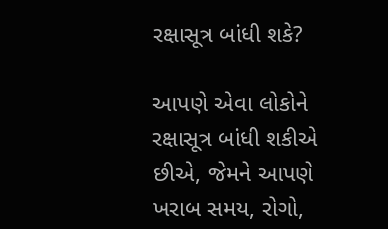રક્ષાસૂત્ર બાંધી શકે?

આપણે એવા લોકોને રક્ષાસૂત્ર બાંધી શકીએ છીએ, જેમને આપણે ખરાબ સમય, રોગો,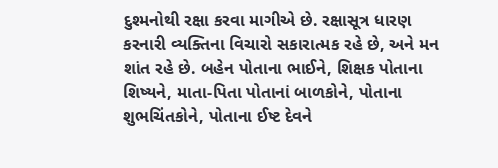દુશ્મનોથી રક્ષા કરવા માગીએ છે. રક્ષાસૂત્ર ધારણ કરનારી વ્યક્તિના વિચારો સકારાત્મક રહે છે, અને મન શાંત રહે છે. બહેન પોતાના ભાઈને, શિક્ષક પોતાના શિષ્યને, માતા-પિતા પોતાનાં બાળકોને, પોતાના શુભચિંતકોને, પોતાના ઈષ્ટ દેવને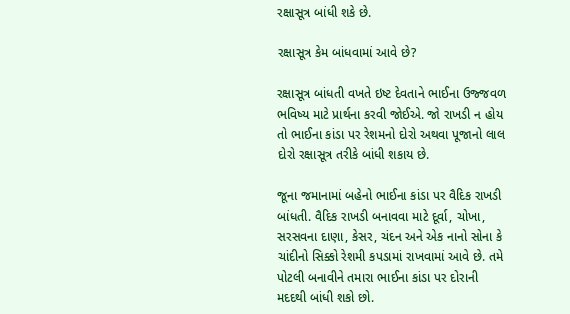રક્ષાસૂત્ર બાંધી શકે છે.

રક્ષાસૂત્ર કેમ બાંધવામાં આવે છે?

રક્ષાસૂત્ર બાંધતી વખતે ઇષ્ટ દેવતાને ભાઈના ઉજ્જવળ ભવિષ્ય માટે પ્રાર્થના કરવી જોઈએ. જો રાખડી ન હોય તો ભાઈના કાંડા પર રેશમનો દોરો અથવા પૂજાનો લાલ દોરો રક્ષાસૂત્ર તરીકે બાંધી શકાય છે.

જૂના જમાનામાં બહેનો ભાઈના કાંડા પર વૈદિક રાખડી બાંધતી. વૈદિક રાખડી બનાવવા માટે દૂર્વા, ચોખા, સરસવના દાણા, કેસર, ચંદન અને એક નાનો સોના કે ચાંદીનો સિક્કો રેશમી કપડામાં રાખવામાં આવે છે. તમે પોટલી બનાવીને તમારા ભાઈના કાંડા પર દોરાની મદદથી બાંધી શકો છો.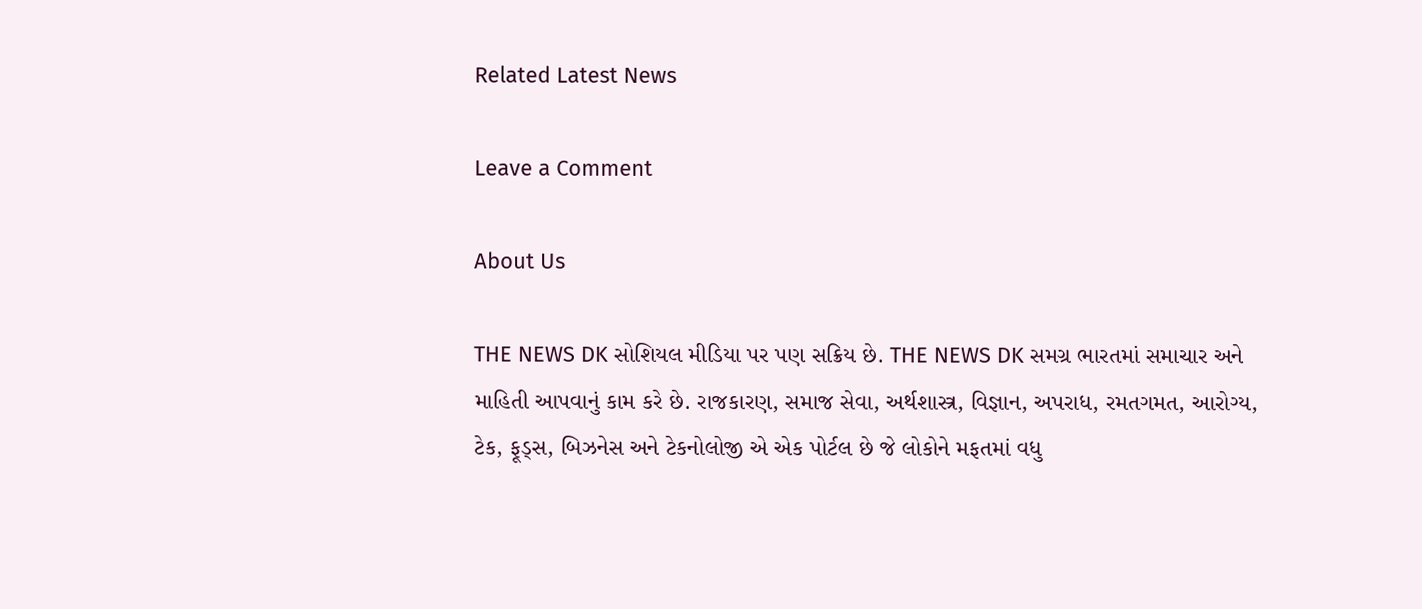Related Latest News

Leave a Comment

About Us

THE NEWS DK સોશિયલ મીડિયા પર પણ સક્રિય છે. THE NEWS DK સમગ્ર ભારતમાં સમાચાર અને માહિતી આપવાનું કામ કરે છે. રાજકારણ, સમાજ સેવા, અર્થશાસ્ત્ર, વિજ્ઞાન, અપરાધ, રમતગમત, આરોગ્ય, ટેક, ફૂડ્સ, બિઝનેસ અને ટેકનોલોજી એ એક પોર્ટલ છે જે લોકોને મફતમાં વધુ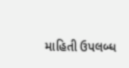માહિતી ઉપલબ્ધ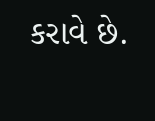કરાવે છે.